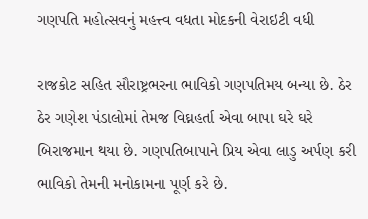ગણપતિ મહોત્સવનું મહત્ત્વ વધતા મોદકની વેરાઇટી વધી

રાજકોટ સહિત સૌરાષ્ટ્રભરના ભાવિકો ગણપતિમય બન્યા છે. ઠેર ઠેર ગણેશ પંડાલોમાં તેમજ વિઘ્નહર્તા એવા બાપા ઘરે ઘરે બિરાજમાન થયા છે. ગણપતિબાપાને પ્રિય એવા લાડુ અર્પણ કરી ભાવિકો તેમની મનોકામના પૂર્ણ કરે છે.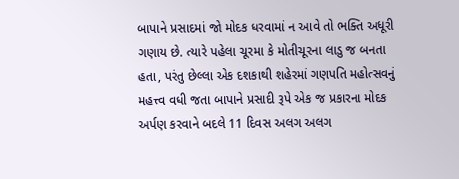બાપાને પ્રસાદમાં જો મોદક ધરવામાં ન આવે તો ભક્તિ અધૂરી ગણાય છે. ત્યારે પહેલા ચૂરમા કે મોતીચૂરના લાડુ જ બનતા હતા, પરંતુ છેલ્લા એક દશકાથી શહેરમાં ગણપતિ મહોત્સવનું મહત્ત્વ વધી જતા બાપાને પ્રસાદી રૂપે એક જ પ્રકારના મોદક અર્પણ કરવાને બદલે 11 દિવસ અલગ અલગ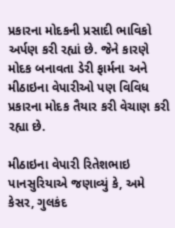પ્રકારના મોદકની પ્રસાદી ભાવિકો અર્પણ કરી રહ્યાં છે. જેને કારણે મોદક બનાવતા ડેરી ફાર્મના અને મીઠાઇના વેપારીઓ પણ વિવિધ પ્રકારના મોદક તૈયાર કરી વેચાણ કરી રહ્યા છે.

મીઠાઇના વેપારી રિતેશભાઇ પાનસુરિયાએ જણાવ્યું કે, અમે કેસર, ગુલકંદ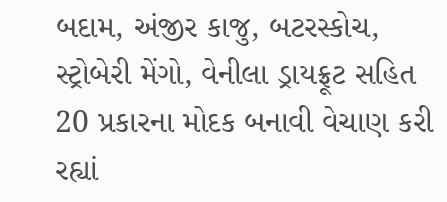બદામ, અંજીર કાજુ, બટરસ્કોચ, સ્ટ્રોબેરી મેંગો, વેનીલા ડ્રાયફ્રૂટ સહિત 20 પ્રકારના મોદક બનાવી વેચાણ કરી રહ્યાં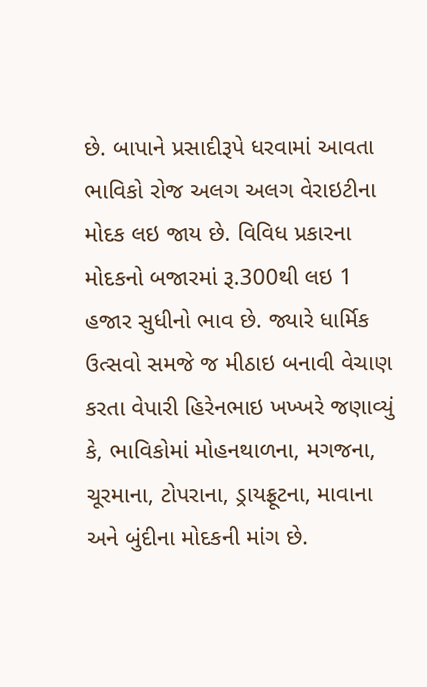છે. બાપાને પ્રસાદીરૂપે ધરવામાં આવતા ભાવિકો રોજ અલગ અલગ વેરાઇટીના મોદક લઇ જાય છે. વિવિધ પ્રકારના મોદકનો બજારમાં રૂ.300થી લઇ 1 હજાર સુધીનો ભાવ છે. જ્યારે ધાર્મિક ઉત્સવો સમજે જ મીઠાઇ બનાવી વેચાણ કરતા વેપારી હિરેનભાઇ ખખ્ખરે જણાવ્યું કે, ભાવિકોમાં મોહનથાળના, મગજના, ચૂરમાના, ટોપરાના, ડ્રાયફ્રૂટના, માવાના અને બુંદીના મોદકની માંગ છે.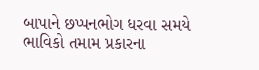બાપાને છપ્પનભોગ ધરવા સમયે ભાવિકો તમામ પ્રકારના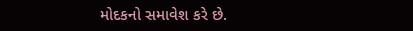મોદકનો સમાવેશ કરે છે.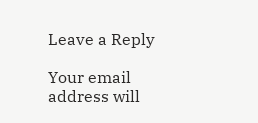Leave a Reply

Your email address will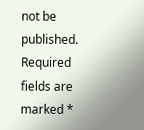not be published. Required fields are marked *